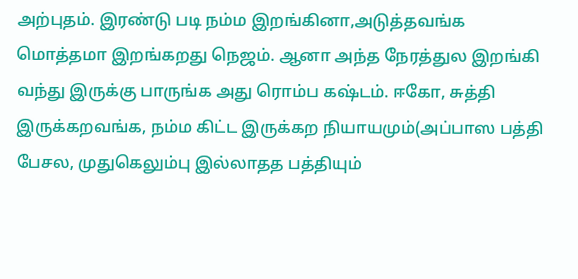அற்புதம். இரண்டு படி நம்ம இறங்கினா,அடுத்தவங்க மொத்தமா இறங்கறது நெஜம். ஆனா அந்த நேரத்துல இறங்கி வந்து இருக்கு பாருங்க அது ரொம்ப கஷ்டம். ஈகோ, சுத்தி இருக்கறவங்க, நம்ம கிட்ட இருக்கற நியாயமும்(அப்பாஸ பத்தி பேசல, முதுகெலும்பு இல்லாதத பத்தியும்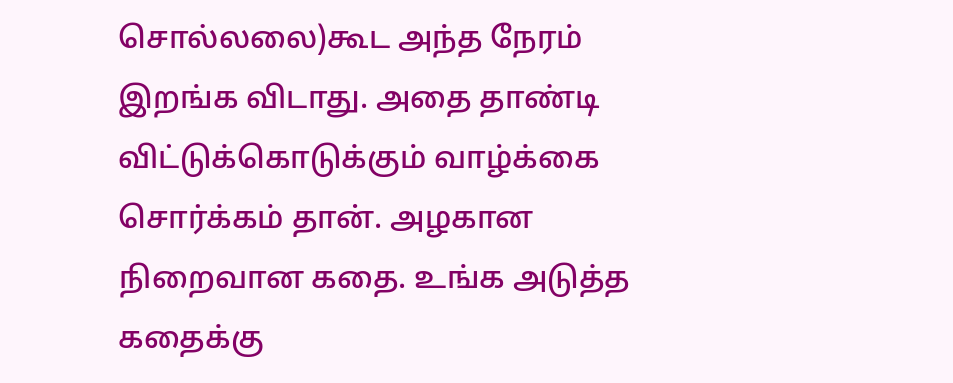சொல்லலை)கூட அந்த நேரம் இறங்க விடாது. அதை தாண்டி விட்டுக்கொடுக்கும் வாழ்க்கை சொர்க்கம் தான். அழகான நிறைவான கதை. உங்க அடுத்த கதைக்கு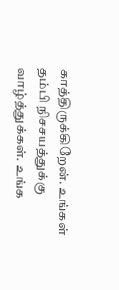காத்திருக்கிறேன். உங்கள் தம்பி நிசசயத்துக்கு வாழ்த்துக்கள். உங்க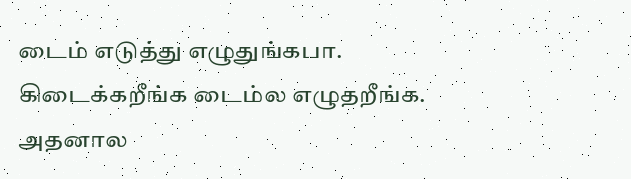டைம் எடுத்து எழுதுங்கபா. கிடைக்கறீங்க டைம்ல எழுதறீங்க. அதனால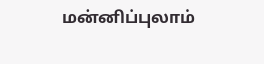மன்னிப்புலாம்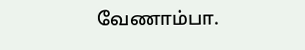வேணாம்பா.